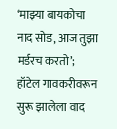‘माझ्या बायकोचा नाद सोड, आज तुझा मर्डरच करतो’; हॉटेल गावकरीवरून सुरू झालेला वाद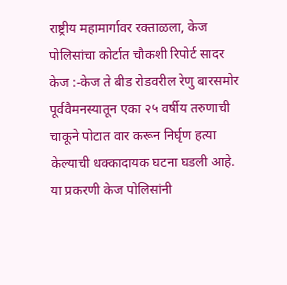राष्ट्रीय महामार्गावर रक्ताळला, केज पोलिसांचा कोर्टात चौकशी रिपोर्ट सादर
केज :-केज ते बीड रोडवरील रेणु बारसमोर पूर्ववैमनस्यातून एका २५ वर्षीय तरुणाची चाकूने पोटात वार करून निर्घृण हत्या केल्याची धक्कादायक घटना घडली आहे. या प्रकरणी केज पोलिसांनी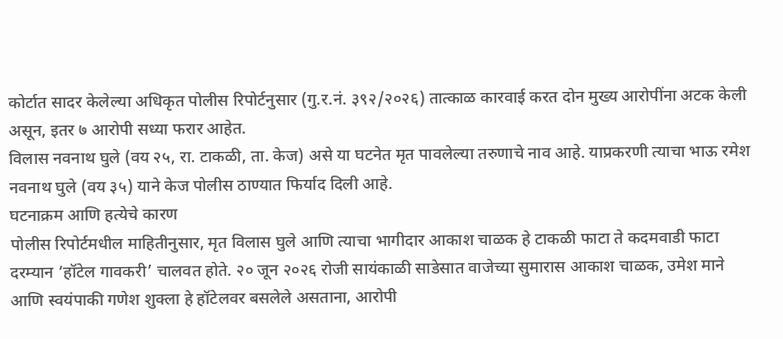कोर्टात सादर केलेल्या अधिकृत पोलीस रिपोर्टनुसार (गु.र.नं. ३९२/२०२६) तात्काळ कारवाई करत दोन मुख्य आरोपींना अटक केली असून, इतर ७ आरोपी सध्या फरार आहेत.
विलास नवनाथ घुले (वय २५, रा. टाकळी, ता. केज) असे या घटनेत मृत पावलेल्या तरुणाचे नाव आहे. याप्रकरणी त्याचा भाऊ रमेश नवनाथ घुले (वय ३५) याने केज पोलीस ठाण्यात फिर्याद दिली आहे.
घटनाक्रम आणि हत्येचे कारण
पोलीस रिपोर्टमधील माहितीनुसार, मृत विलास घुले आणि त्याचा भागीदार आकाश चाळक हे टाकळी फाटा ते कदमवाडी फाटा दरम्यान ‘हॉटेल गावकरी’ चालवत होते. २० जून २०२६ रोजी सायंकाळी साडेसात वाजेच्या सुमारास आकाश चाळक, उमेश माने आणि स्वयंपाकी गणेश शुक्ला हे हॉटेलवर बसलेले असताना, आरोपी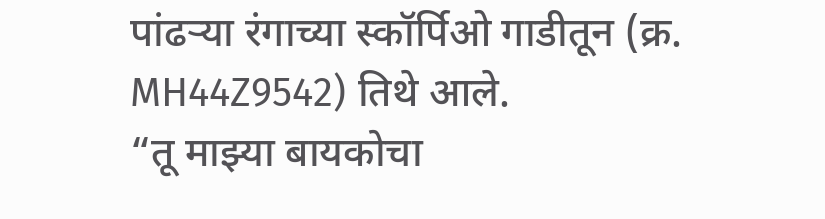पांढऱ्या रंगाच्या स्कॉर्पिओ गाडीतून (क्र. MH44Z9542) तिथे आले.
“तू माझ्या बायकोचा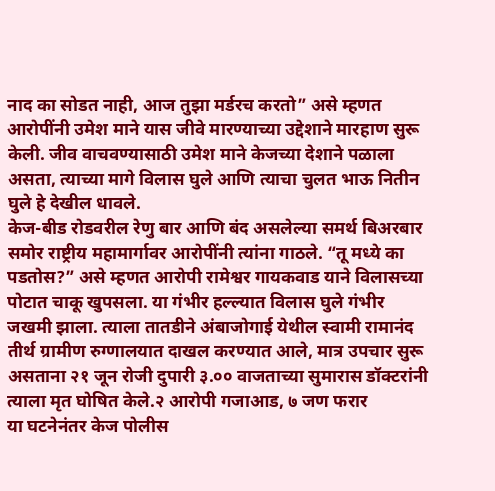नाद का सोडत नाही, आज तुझा मर्डरच करतो” असे म्हणत आरोपींनी उमेश माने यास जीवे मारण्याच्या उद्देशाने मारहाण सुरू केली. जीव वाचवण्यासाठी उमेश माने केजच्या देशाने पळाला असता, त्याच्या मागे विलास घुले आणि त्याचा चुलत भाऊ नितीन घुले हे देखील धावले.
केज-बीड रोडवरील रेणु बार आणि बंद असलेल्या समर्थ बिअरबार समोर राष्ट्रीय महामार्गावर आरोपींनी त्यांना गाठले. “तू मध्ये का पडतोस?” असे म्हणत आरोपी रामेश्वर गायकवाड याने विलासच्या पोटात चाकू खुपसला. या गंभीर हल्ल्यात विलास घुले गंभीर जखमी झाला. त्याला तातडीने अंबाजोगाई येथील स्वामी रामानंद तीर्थ ग्रामीण रुग्णालयात दाखल करण्यात आले, मात्र उपचार सुरू असताना २१ जून रोजी दुपारी ३.०० वाजताच्या सुमारास डॉक्टरांनी त्याला मृत घोषित केले.२ आरोपी गजाआड, ७ जण फरार
या घटनेनंतर केज पोलीस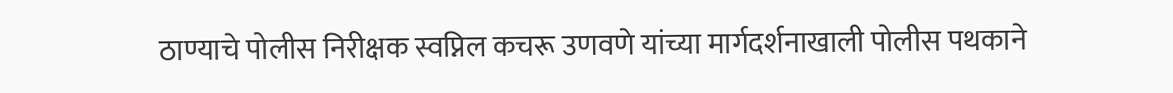ठाण्याचे पोलीस निरीक्षक स्वप्निल कचरू उणवणे यांच्या मार्गदर्शनाखाली पोलीस पथकाने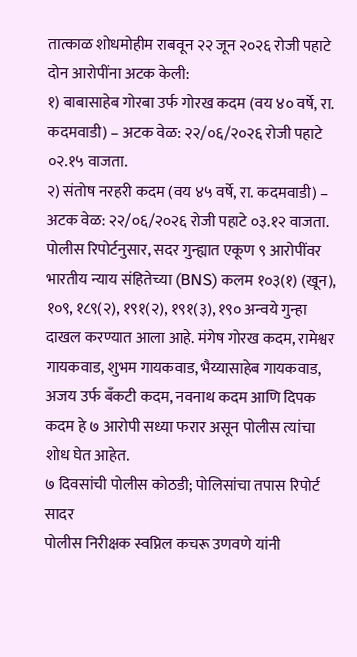तात्काळ शोधमोहीम राबवून २२ जून २०२६ रोजी पहाटे दोन आरोपींना अटक केली:
१) बाबासाहेब गोरबा उर्फ गोरख कदम (वय ४० वर्षे, रा. कदमवाडी) – अटक वेळ: २२/०६/२०२६ रोजी पहाटे ०२.१५ वाजता.
२) संतोष नरहरी कदम (वय ४५ वर्षे, रा. कदमवाडी) – अटक वेळ: २२/०६/२०२६ रोजी पहाटे ०३.१२ वाजता.
पोलीस रिपोर्टनुसार, सदर गुन्ह्यात एकूण ९ आरोपींवर भारतीय न्याय संहितेच्या (BNS) कलम १०३(१) (खून), १०९, १८९(२), १९१(२), १९१(३), १९० अन्वये गुन्हा दाखल करण्यात आला आहे. मंगेष गोरख कदम, रामेश्वर गायकवाड, शुभम गायकवाड, भैय्यासाहेब गायकवाड, अजय उर्फ बँकटी कदम, नवनाथ कदम आणि दिपक कदम हे ७ आरोपी सध्या फरार असून पोलीस त्यांचा शोध घेत आहेत.
७ दिवसांची पोलीस कोठडी; पोलिसांचा तपास रिपोर्ट सादर
पोलीस निरीक्षक स्वप्निल कचरू उणवणे यांनी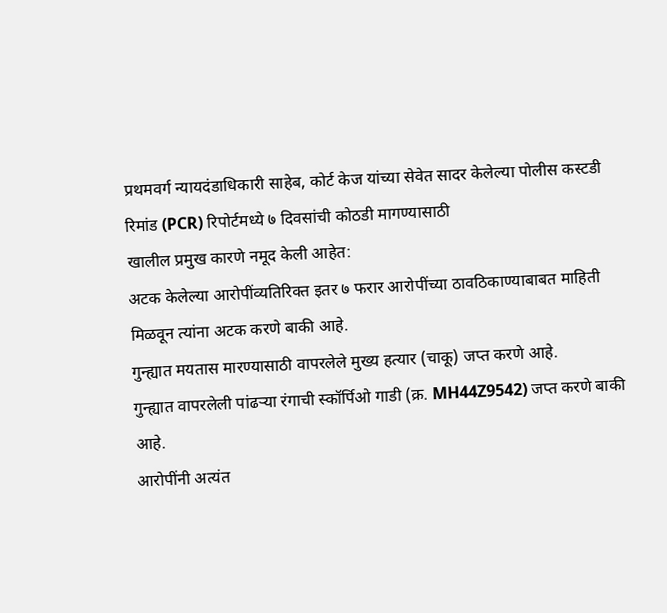प्रथमवर्ग न्यायदंडाधिकारी साहेब, कोर्ट केज यांच्या सेवेत सादर केलेल्या पोलीस कस्टडी रिमांड (PCR) रिपोर्टमध्ये ७ दिवसांची कोठडी मागण्यासाठी
खालील प्रमुख कारणे नमूद केली आहेत:
अटक केलेल्या आरोपींव्यतिरिक्त इतर ७ फरार आरोपींच्या ठावठिकाण्याबाबत माहिती मिळवून त्यांना अटक करणे बाकी आहे.
गुन्ह्यात मयतास मारण्यासाठी वापरलेले मुख्य हत्यार (चाकू) जप्त करणे आहे.
गुन्ह्यात वापरलेली पांढऱ्या रंगाची स्कॉर्पिओ गाडी (क्र. MH44Z9542) जप्त करणे बाकी आहे.
आरोपींनी अत्यंत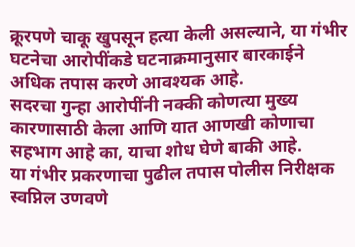क्रूरपणे चाकू खुपसून हत्या केली असल्याने, या गंभीर घटनेचा आरोपींकडे घटनाक्रमानुसार बारकाईने अधिक तपास करणे आवश्यक आहे.
सदरचा गुन्हा आरोपींनी नक्की कोणत्या मुख्य कारणासाठी केला आणि यात आणखी कोणाचा सहभाग आहे का, याचा शोध घेणे बाकी आहे.
या गंभीर प्रकरणाचा पुढील तपास पोलीस निरीक्षक स्वप्निल उणवणे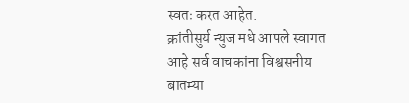स्वतः करत आहेत.
क्रांतीसुर्य न्युज मधे आपले स्वागत आहे सर्व वाचकांना विश्वसनीय बातम्या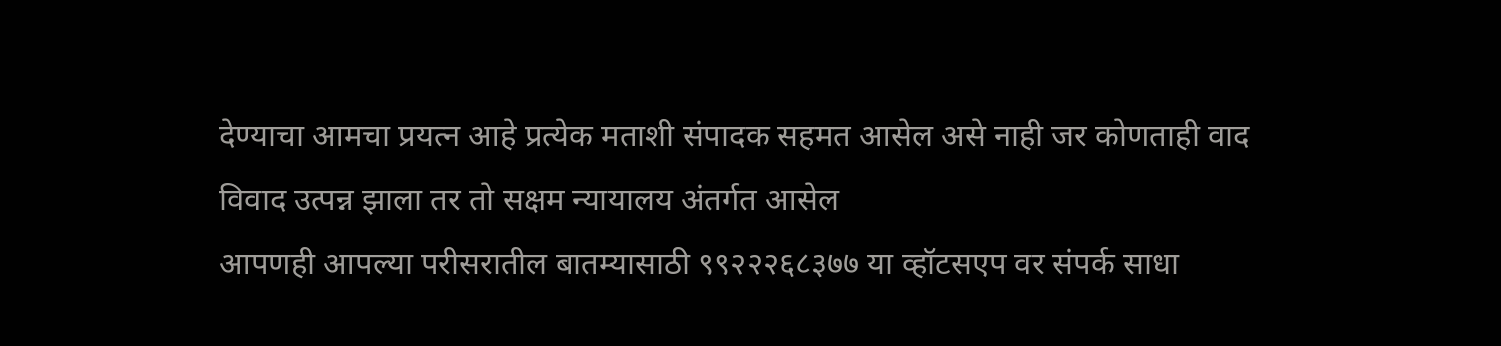देण्याचा आमचा प्रयत्न आहे प्रत्येक मताशी संपादक सहमत आसेल असे नाही जर कोणताही वाद विवाद उत्पन्न झाला तर तो सक्षम न्यायालय अंतर्गत आसेल
आपणही आपल्या परीसरातील बातम्यासाठी ९९२२२६८३७७ या व्हॉटसएप वर संपर्क साधा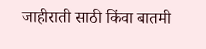जाहीराती साठी किंवा बातमी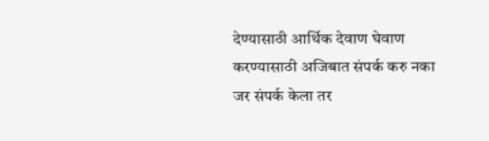देण्यासाठी आर्थिक देवाण घेवाण करण्यासाठी अजिबात संपर्क करु नका
जर संपर्क केला तर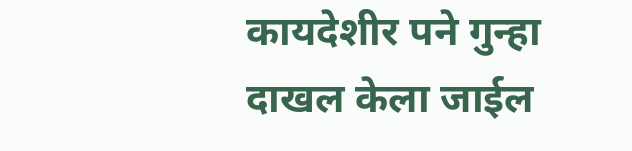कायदेशीर पने गुन्हा दाखल केला जाईल